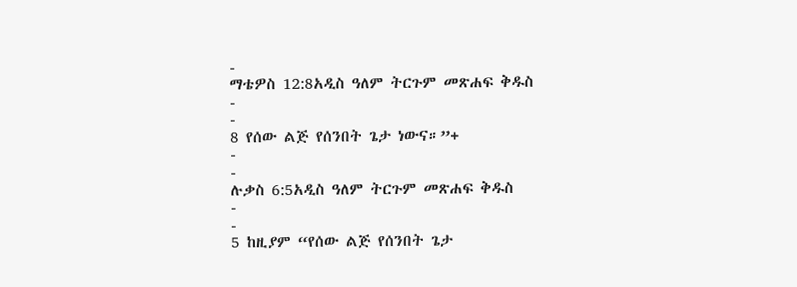-
ማቴዎስ 12:8አዲስ ዓለም ትርጉም መጽሐፍ ቅዱስ
-
-
8 የሰው ልጅ የሰንበት ጌታ ነውና።”+
-
-
ሉቃስ 6:5አዲስ ዓለም ትርጉም መጽሐፍ ቅዱስ
-
-
5 ከዚያም “የሰው ልጅ የሰንበት ጌታ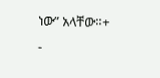ነው” አላቸው።+
-